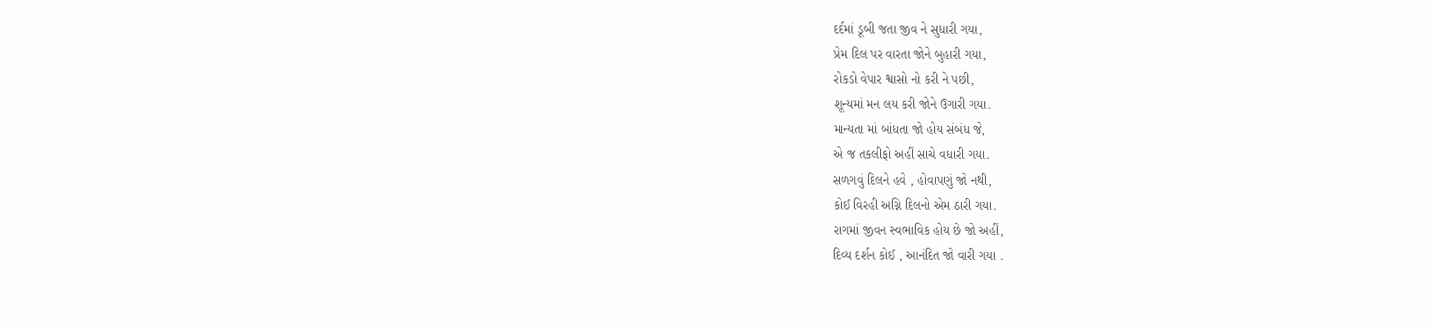દર્દમાં ડૂબી જતા જીવ ને સુધારી ગયા,
પ્રેમ દિલ પર વારતા જોને બુહારી ગયા,
રોકડો વેપાર શ્વાસો નો કરી ને પછી,
શૂન્યમાં મન લય કરી જોને ઉગારી ગયા.
માન્યતા માં બાંધતા જો હોય સંબંધ જે,
એ જ તકલીફો અહીં સાચે વધારી ગયા.
સળગવું દિલને હવે , હોવાપણું જો નથી,
કોઈ વિરહી અગ્નિ દિલનો એમ ઠારી ગયા.
રાગમાં જીવન સ્વભાવિક હોય છે જો અહીં,
દિવ્ય દર્શન કોઈ , આનંદિત જો વારી ગયા .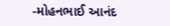-મોહનભાઈ આનંદ